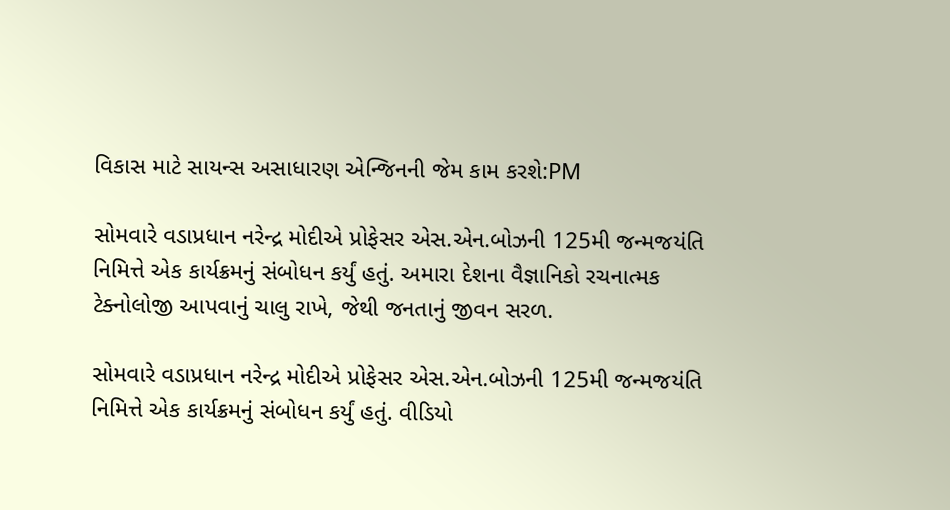વિકાસ માટે સાયન્સ અસાધારણ એન્જિનની જેમ કામ કરશે:PM

સોમવારે વડાપ્રધાન નરેન્દ્ર મોદીએ પ્રોફેસર એસ.એન.બોઝની 125મી જન્મજયંતિ નિમિત્તે એક કાર્યક્રમનું સંબોધન કર્યું હતું. અમારા દેશના વૈજ્ઞાનિકો રચનાત્મક ટેક્નોલોજી આપવાનું ચાલુ રાખે, જેથી જનતાનું જીવન સરળ.

સોમવારે વડાપ્રધાન નરેન્દ્ર મોદીએ પ્રોફેસર એસ.એન.બોઝની 125મી જન્મજયંતિ નિમિત્તે એક કાર્યક્રમનું સંબોધન કર્યું હતું. વીડિયો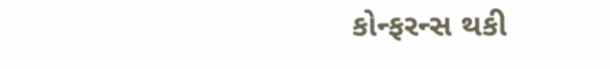કોન્ફરન્સ થકી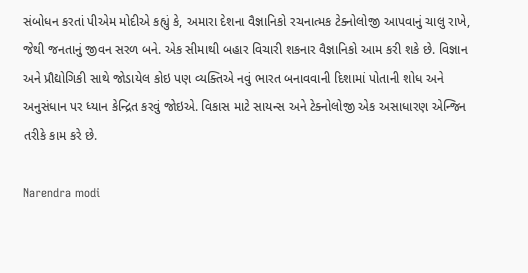સંબોધન કરતાં પીએમ મોદીએ કહ્યું કે, અમારા દેશના વૈજ્ઞાનિકો રચનાત્મક ટેક્નોલોજી આપવાનું ચાલુ રાખે, જેથી જનતાનું જીવન સરળ બને. એક સીમાથી બહાર વિચારી શકનાર વૈજ્ઞાનિકો આમ કરી શકે છે. વિજ્ઞાન અને પ્રૌદ્યોગિકી સાથે જોડાયેલ કોઇ પણ વ્યક્તિએ નવું ભારત બનાવવાની દિશામાં પોતાની શોધ અને અનુસંધાન પર ધ્યાન કેન્દ્રિત કરવું જોઇએ. વિકાસ માટે સાયન્સ અને ટેક્નોલોજી એક અસાધારણ એન્જિન તરીકે કામ કરે છે.

Narendra modi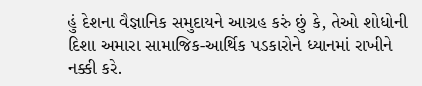હું દેશના વૈજ્ઞાનિક સમુદાયને આગ્રહ કરું છું કે, તેઓ શોધોની દિશા અમારા સામાજિક-આર્થિક પડકારોને ધ્યાનમાં રાખીને નક્કી કરે.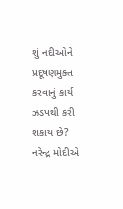શું નદીઓને પ્રદૂષણમુક્ત કરવાનું કાર્ય ઝડપથી કરી શકાય છે? નરેન્દ્ર મોદીએ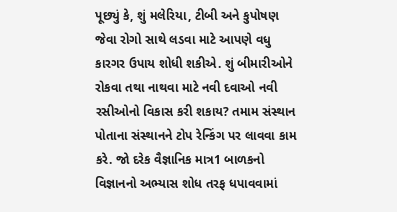પૂછ્યું કે, શું મલેરિયા, ટીબી અને કુપોષણ જેવા રોગો સાથે લડવા માટે આપણે વધુ કારગર ઉપાય શોધી શકીએ. શું બીમારીઓને રોકવા તથા નાથવા માટે નવી દવાઓ નવી રસીઓનો વિકાસ કરી શકાય? તમામ સંસ્થાન પોતાના સંસ્થાનને ટોપ રેન્કિંગ પર લાવવા કામ કરે. જો દરેક વૈજ્ઞાનિક માત્ર1 બાળકનો વિજ્ઞાનનો અભ્યાસ શોધ તરફ ધપાવવામાં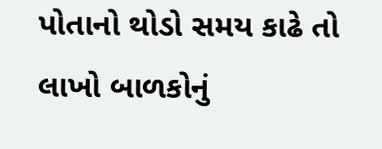પોતાનો થોડો સમય કાઢે તો લાખો બાળકોનું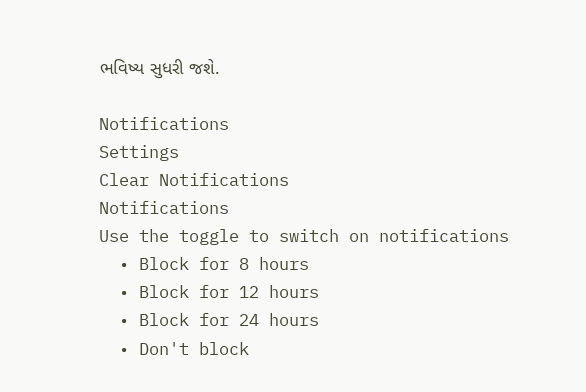ભવિષ્ય સુધરી જશે.

Notifications
Settings
Clear Notifications
Notifications
Use the toggle to switch on notifications
  • Block for 8 hours
  • Block for 12 hours
  • Block for 24 hours
  • Don't block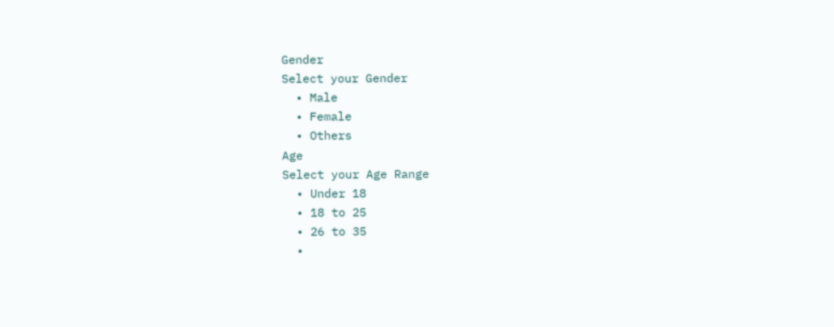Gender
Select your Gender
  • Male
  • Female
  • Others
Age
Select your Age Range
  • Under 18
  • 18 to 25
  • 26 to 35
  •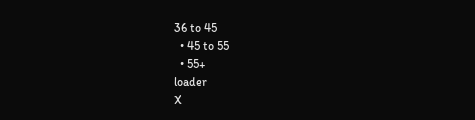36 to 45
  • 45 to 55
  • 55+
loader
X